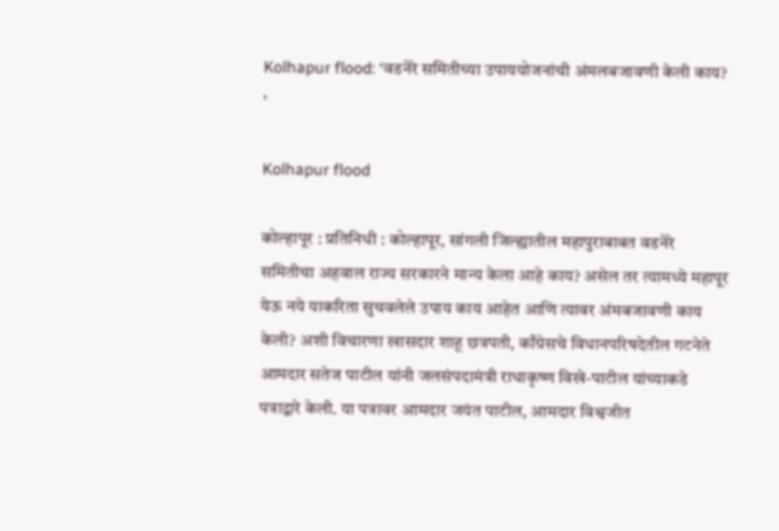Kolhapur flood: ‘वडनेरे समितीच्या उपाययोजनांची अंमलबजावणी केली काय? ’

Kolhapur flood

कोल्हापूर : प्रतिनिधी : कोल्हापूर, सांगली जिल्ह्यातील महापुराबाबत वडनेरे समितीचा अहवाल राज्य सरकारने मान्य केला आहे काय? असेल तर त्यामध्ये महापूर येऊ नये याकरिता सुचवलेले उपाय काय आहेत आणि त्यावर अंमबजावणी काय केली? अशी विचारणा खासदार शाहू छत्रपती, काँग्रेसचे विधानपरिषदेतील गटनेते आमदार सतेज पाटील यांनी जलसंपदामंत्री राधाकृष्ण विखे-पाटील यांच्याकडे पत्राद्वारे केली. या पत्रावर आमदार जयंत पाटील, आमदार विश्वजीत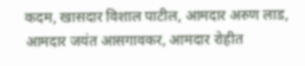कदम, खासदार विशाल पाटील, आमदार अरुण लाड, आमदार जयंत आसगावकर, आमदार रोहीत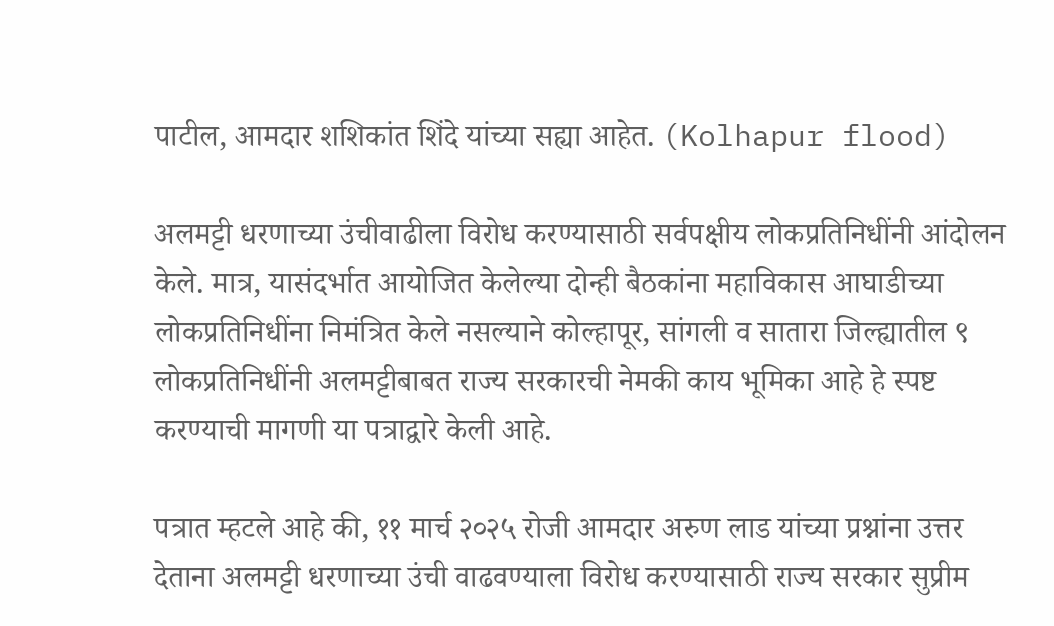पाटील, आमदार शशिकांत शिंदे यांच्या सह्या आहेत. (Kolhapur flood)

अलमट्टी धरणाच्या उंचीवाढीला विरोध करण्यासाठी सर्वपक्षीय लोकप्रतिनिधींनी आंदोलन केले. मात्र, यासंदर्भात आयोजित केलेल्या दोन्ही बैठकांना महाविकास आघाडीच्या लोकप्रतिनिधींना निमंत्रित केले नसल्याने कोल्हापूर, सांगली व सातारा जिल्ह्यातील ९ लोकप्रतिनिधींनी अलमट्टीबाबत राज्य सरकारची नेमकी काय भूमिका आहे हे स्पष्ट करण्याची मागणी या पत्राद्वारे केली आहे.

पत्रात म्हटले आहे की, ११ मार्च २०२५ रोजी आमदार अरुण लाड यांच्या प्रश्नांना उत्तर देताना अलमट्टी धरणाच्या उंची वाढवण्याला विरोध करण्यासाठी राज्य सरकार सुप्रीम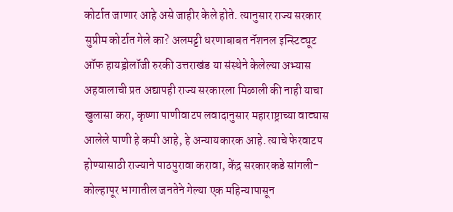कोर्टात जाणार आहे असे जाहीर केले होते. त्यानुसार राज्य सरकार सुप्रीम कोर्टात गेले का? अलमट्टी धरणाबाबत नॅशनल इन्स्टिट्यूट ऑफ हायड्रोलॉजी रुरकी उत्तराखंड या संस्थेने केलेल्या अभ्यास अहवालाची प्रत अद्यापही राज्य सरकारला मिळाली की नाही याचा खुलासा करा, कृष्णा पाणीवाटप लवादानुसार महाराष्ट्राच्या वाट्यास आलेले पाणी हे कमी आहे, हे अन्यायकारक आहे. त्याचे फेरवाटप होण्यासाठी राज्याने पाठपुरावा करावा, केंद्र सरकारकडे सांगली-कोल्हापूर भागातील जनतेने गेल्या एक महिन्यापासून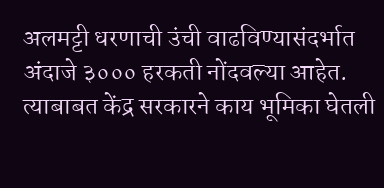अलमट्टी धरणाची उंची वाढविण्यासंदर्भात अंदाजे ३००० हरकती नोंदवल्या आहेत. त्याबाबत केंद्र सरकारने काय भूमिका घेतली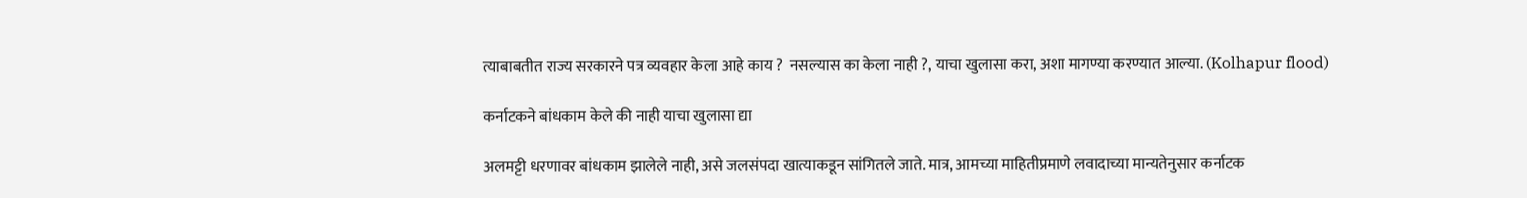त्याबाबतीत राज्य सरकारने पत्र व्यवहार केला आहे काय ?  नसल्यास का केला नाही ?, याचा खुलासा करा, अशा मागण्या करण्यात आल्या. (Kolhapur flood)

कर्नाटकने बांधकाम केले की नाही याचा खुलासा द्या

अलमट्टी धरणावर बांधकाम झालेले नाही, असे जलसंपदा खात्याकडून सांगितले जाते. मात्र, आमच्या माहितीप्रमाणे लवादाच्या मान्यतेनुसार कर्नाटक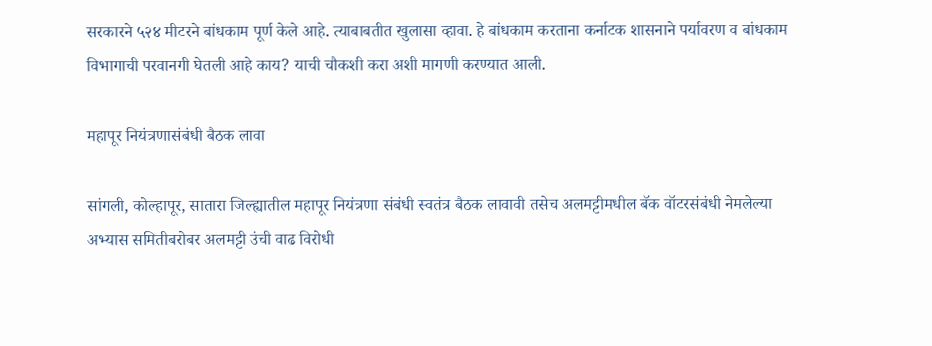सरकारने ५२४ मीटरने बांधकाम पूर्ण केले आहे. त्याबाबतीत खुलासा व्हावा. हे बांधकाम करताना कर्नाटक शासनाने पर्यावरण व बांधकाम विभागाची परवानगी घेतली आहे काय? याची चौकशी करा अशी मागणी करण्यात आली.

महापूर नियंत्रणासंबंधी बैठक लावा

सांगली, कोल्हापूर, सातारा जिल्ह्यातील महापूर नियंत्रणा संबंधी स्वतंत्र बैठक लावावी तसेच अलमट्टीमधील बॅक वॉटरसंबंधी नेमलेल्या अभ्यास समितीबरोबर अलमट्टी उंची वाढ विरोधी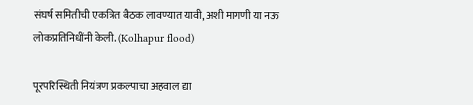संघर्ष समितीची एकत्रित बैठक लावण्यात यावी, अशी मागणी या नऊ लोकप्रतिनिधींनी केली. (Kolhapur flood)

पूरपरिस्थिती नियंत्रण प्रकल्पाचा अहवाल द्या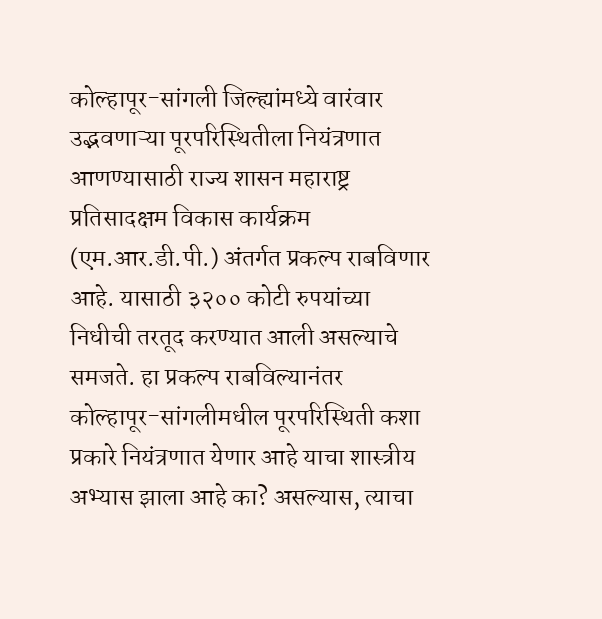कोल्हापूर-सांगली जिल्ह्यांमध्ये वारंवार उद्भवणाऱ्या पूरपरिस्थितीला नियंत्रणात आणण्यासाठी राज्य शासन महाराष्ट्र प्रतिसादक्षम विकास कार्यक्रम (एम.आर.डी.पी.) अंतर्गत प्रकल्प राबविणार आहे. यासाठी ३२०० कोटी रुपयांच्या निधीची तरतूद करण्यात आली असल्याचे समजते. हा प्रकल्प राबविल्यानंतर कोल्हापूर-सांगलीमधील पूरपरिस्थिती कशा प्रकारे नियंत्रणात येणार आहे याचा शास्त्रीय अभ्यास झाला आहे का? असल्यास, त्याचा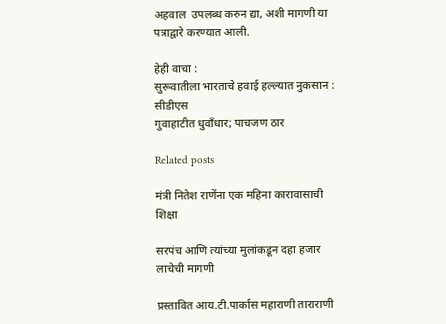अहवाल  उपलब्ध करुन द्या, अशी मागणी या पत्राद्वारे करण्यात आली.

हेही वाचा :
सुरूवातीला भारताचे हवाई हल्ल्यात नुकसान : सीडीएस
गुवाहाटीत धुवाँधार; पाचजण ठार

Related posts

मंत्री नितेश राणेंना एक महिना कारावासाची शिक्षा

सरपंच आणि त्यांच्या मुलांकडून दहा हजार लाचेची मागणी

प्रस्तावित आय.टी.पार्कास महाराणी ताराराणी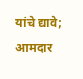यांचे द्यावे; आमदार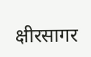क्षीरसागर